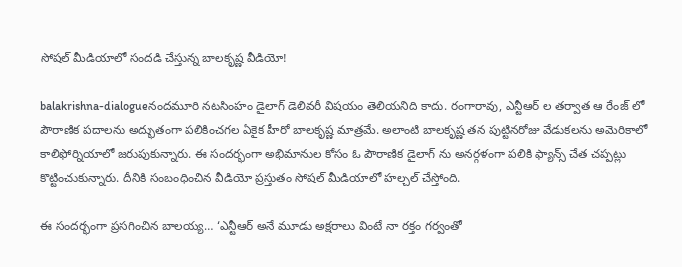సోషల్ మీడియాలో సందడి చేస్తున్న బాలకృష్ణ వీడియో!

balakrishna-dialogueనందమూరి నటసింహం డైలాగ్ డెలివరీ విషయం తెలియనిది కాదు. రంగారావు, ఎన్టీఆర్ ల తర్వాత ఆ రేంజ్ లో పౌరాణిక పదాలను అద్భుతంగా పలికించగల ఏకైక హీరో బాలకృష్ణ మాత్రమే. అలాంటి బాలకృష్ణ తన పుట్టినరోజు వేడుకలను అమెరికాలో కాలిఫోర్నియాలో జరుపుకున్నారు. ఈ సందర్భంగా అభిమానుల కోసం ఓ పౌరాణిక డైలాగ్ ను అనర్గళంగా పలికి ఫ్యాన్స్ చేత చప్పట్లు కొట్టించుకున్నారు. దీనికి సంబంధించిన వీడియో ప్రస్తుతం సోషల్ మీడియాలో హల్చల్ చేస్తోంది.

ఈ సందర్భంగా ప్రసగించిన బాలయ్య… ‘ఎన్టీఆర్ అనే మూడు అక్ష‌రాలు వింటే నా ర‌క్తం గ‌ర్వంతో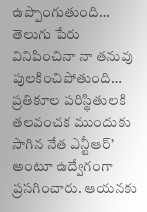ఉప్పొంగుతుంది… తెలుగు పేరు వినిపించినా నా త‌నువు పుల‌కించిపోతుంది… ప్రతికూల ప‌రిస్థితుల‌కి త‌ల‌వంచ‌క ముందుకు సాగిన నేత ఎన్టీఆర్’ అంటూ ఉద్వేగంగా ప్రసగించారు. ఆయ‌నకు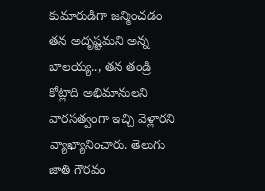కుమారుడిగా జన్మించడం త‌న అదృష్ట‌మ‌ని అన్న బాల‌య్య.., త‌న తండ్రి కోట్లాది అభిమానుల‌ని వార‌స‌త్వంగా ఇచ్చి వెళ్లారని వ్యాఖ్యానించారు. తెలుగు జాతి గౌర‌వం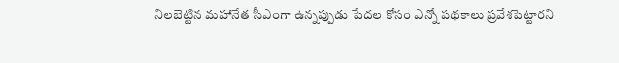నిల‌బెట్టిన మ‌హానేత సీఎంగా ఉన్న‌ప్పుడు పేద‌ల కోసం ఎన్నో ప‌థ‌కాలు ప్ర‌వేశ‌పెట్టార‌ని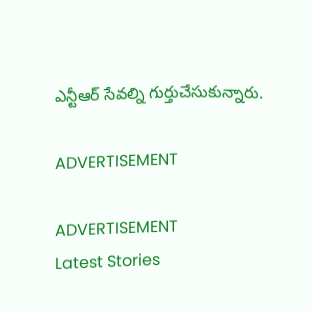ఎన్టీఆర్ సేవ‌ల్ని గుర్తుచేసుకున్నారు.

ADVERTISEMENT

ADVERTISEMENT
Latest Stories